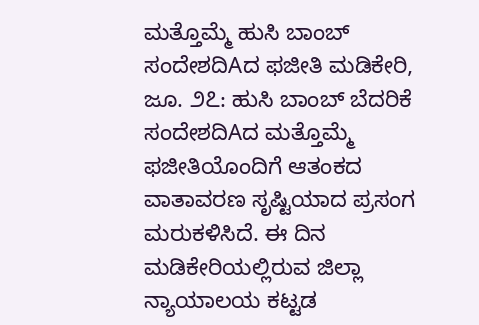ಮತ್ತೊಮ್ಮೆ ಹುಸಿ ಬಾಂಬ್ ಸಂದೇಶದಿAದ ಫಜೀತಿ ಮಡಿಕೇರಿ, ಜೂ. ೨೭: ಹುಸಿ ಬಾಂಬ್ ಬೆದರಿಕೆ ಸಂದೇಶದಿAದ ಮತ್ತೊಮ್ಮೆ ಫಜೀತಿಯೊಂದಿಗೆ ಆತಂಕದ ವಾತಾವರಣ ಸೃಷ್ಟಿಯಾದ ಪ್ರಸಂಗ ಮರುಕಳಿಸಿದೆ. ಈ ದಿನ ಮಡಿಕೇರಿಯಲ್ಲಿರುವ ಜಿಲ್ಲಾ ನ್ಯಾಯಾಲಯ ಕಟ್ಟಡ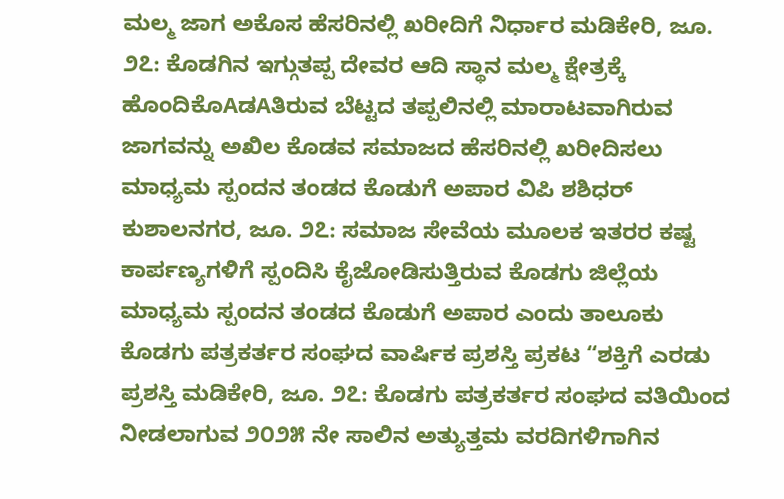ಮಲ್ಮ ಜಾಗ ಅಕೊಸ ಹೆಸರಿನಲ್ಲಿ ಖರೀದಿಗೆ ನಿರ್ಧಾರ ಮಡಿಕೇರಿ, ಜೂ. ೨೭: ಕೊಡಗಿನ ಇಗ್ಗುತಪ್ಪ ದೇವರ ಆದಿ ಸ್ಥಾನ ಮಲ್ಮ ಕ್ಷೇತ್ರಕ್ಕೆ ಹೊಂದಿಕೊAಡAತಿರುವ ಬೆಟ್ಟದ ತಪ್ಪಲಿನಲ್ಲಿ ಮಾರಾಟವಾಗಿರುವ ಜಾಗವನ್ನು ಅಖಿಲ ಕೊಡವ ಸಮಾಜದ ಹೆಸರಿನಲ್ಲಿ ಖರೀದಿಸಲು
ಮಾಧ್ಯಮ ಸ್ಪಂದನ ತಂಡದ ಕೊಡುಗೆ ಅಪಾರ ವಿಪಿ ಶಶಿಧರ್ ಕುಶಾಲನಗರ, ಜೂ. ೨೭: ಸಮಾಜ ಸೇವೆಯ ಮೂಲಕ ಇತರರ ಕಷ್ಟ ಕಾರ್ಪಣ್ಯಗಳಿಗೆ ಸ್ಪಂದಿಸಿ ಕೈಜೋಡಿಸುತ್ತಿರುವ ಕೊಡಗು ಜಿಲ್ಲೆಯ ಮಾಧ್ಯಮ ಸ್ಪಂದನ ತಂಡದ ಕೊಡುಗೆ ಅಪಾರ ಎಂದು ತಾಲೂಕು
ಕೊಡಗು ಪತ್ರಕರ್ತರ ಸಂಘದ ವಾರ್ಷಿಕ ಪ್ರಶಸ್ತಿ ಪ್ರಕಟ “ಶಕ್ತಿಗೆ ಎರಡು ಪ್ರಶಸ್ತಿ ಮಡಿಕೇರಿ, ಜೂ. ೨೭: ಕೊಡಗು ಪತ್ರಕರ್ತರ ಸಂಘದ ವತಿಯಿಂದ ನೀಡಲಾಗುವ ೨೦೨೫ ನೇ ಸಾಲಿನ ಅತ್ಯುತ್ತಮ ವರದಿಗಳಿಗಾಗಿನ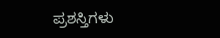ಪ್ರಶಸ್ತಿಗಳು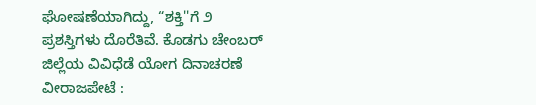ಘೋಷಣೆಯಾಗಿದ್ದು, “ಶಕ್ತಿ''ಗೆ ೨ ಪ್ರಶಸ್ತಿಗಳು ದೊರೆತಿವೆ. ಕೊಡಗು ಚೇಂಬರ್
ಜಿಲ್ಲೆಯ ವಿವಿಧೆಡೆ ಯೋಗ ದಿನಾಚರಣೆ ವೀರಾಜಪೇಟೆ :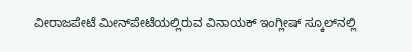ವೀರಾಜಪೇಟೆ ಮೀನ್‌ಪೇಟೆಯಲ್ಲಿರುವ ವಿನಾಯಕ್ ಇಂಗ್ಲೀಷ್ ಸ್ಕೂಲ್‌ನಲ್ಲಿ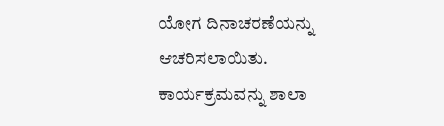ಯೋಗ ದಿನಾಚರಣೆಯನ್ನು ಆಚರಿಸಲಾಯಿತು. ಕಾರ್ಯಕ್ರಮವನ್ನು ಶಾಲಾ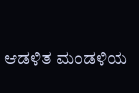ಆಡಳಿತ ಮಂಡಳಿಯ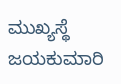ಮುಖ್ಯಸ್ಥೆ ಜಯಕುಮಾರಿ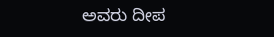ಅವರು ದೀಪ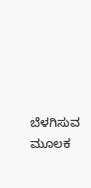ಬೆಳಗಿಸುವ ಮೂಲಕ